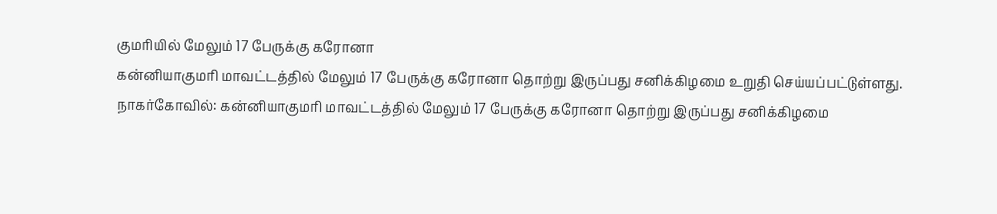குமரியில் மேலும் 17 பேருக்கு கரோனா
கன்னியாகுமரி மாவட்டத்தில் மேலும் 17 பேருக்கு கரோனா தொற்று இருப்பது சனிக்கிழமை உறுதி செய்யப்பட்டுள்ளது.
நாகர்கோவில்: கன்னியாகுமரி மாவட்டத்தில் மேலும் 17 பேருக்கு கரோனா தொற்று இருப்பது சனிக்கிழமை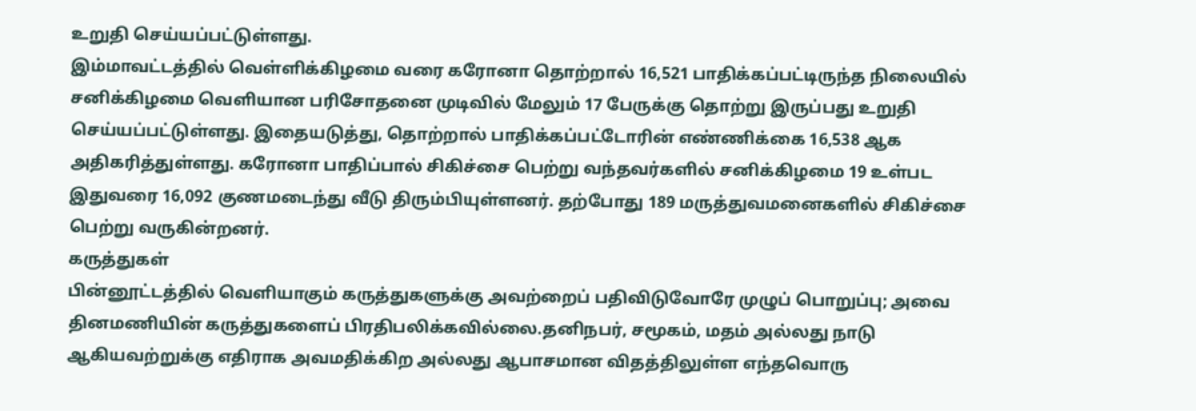உறுதி செய்யப்பட்டுள்ளது.
இம்மாவட்டத்தில் வெள்ளிக்கிழமை வரை கரோனா தொற்றால் 16,521 பாதிக்கப்பட்டிருந்த நிலையில் சனிக்கிழமை வெளியான பரிசோதனை முடிவில் மேலும் 17 பேருக்கு தொற்று இருப்பது உறுதி செய்யப்பட்டுள்ளது. இதையடுத்து, தொற்றால் பாதிக்கப்பட்டோரின் எண்ணிக்கை 16,538 ஆக அதிகரித்துள்ளது. கரோனா பாதிப்பால் சிகிச்சை பெற்று வந்தவர்களில் சனிக்கிழமை 19 உள்பட இதுவரை 16,092 குணமடைந்து வீடு திரும்பியுள்ளனர். தற்போது 189 மருத்துவமனைகளில் சிகிச்சை பெற்று வருகின்றனர்.
கருத்துகள்
பின்னூட்டத்தில் வெளியாகும் கருத்துகளுக்கு அவற்றைப் பதிவிடுவோரே முழுப் பொறுப்பு; அவை தினமணியின் கருத்துகளைப் பிரதிபலிக்கவில்லை.தனிநபர், சமூகம், மதம் அல்லது நாடு ஆகியவற்றுக்கு எதிராக அவமதிக்கிற அல்லது ஆபாசமான விதத்திலுள்ள எந்தவொரு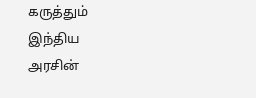கருத்தும் இந்திய அரசின்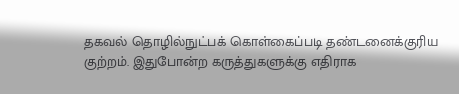தகவல் தொழில்நுட்பக் கொள்கைப்படி தண்டனைக்குரிய குற்றம். இதுபோன்ற கருத்துகளுக்கு எதிராக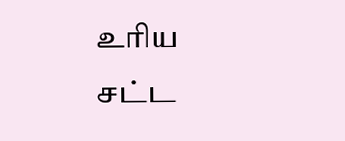உரிய சட்ட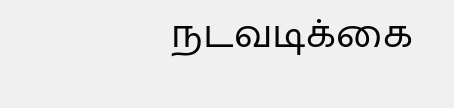நடவடிக்கை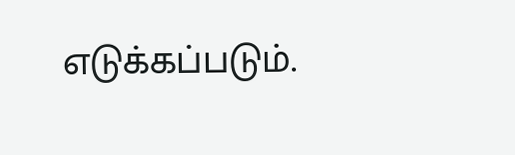எடுக்கப்படும்.